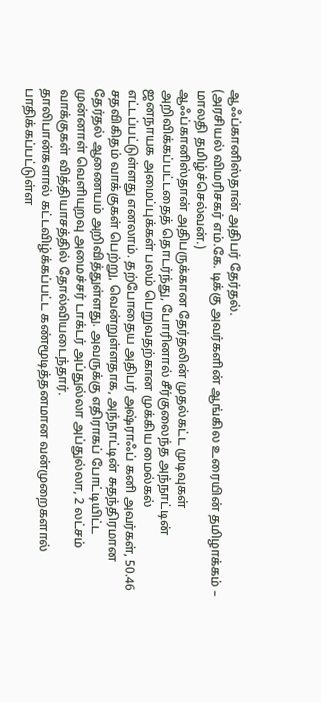ஆஃப்கானிஸ்தான் அதிபர் தேர்தல்.
(அரசியல் விமரிசகர் எம்.கே. டிக்கு அவர்களின் ஆங்கில உரையின் தமிழாக்கம் – மாலதி தமிழ்ச்செல்வன்.)
ஆஃப்கானிஸ்தான் அதிபருக்கான தேர்தலின் முதல்கட்ட முடிவுகள் அறிவிக்கப்பட்டதைத் தொடர்ந்து, போரினால் சீர்குலைந்த அந்நாட்டின் ஜனநாயக அமைப்புக்கள் பலம் பெறுவதற்கான முக்கிய மைல்கல் எட்டப்பட்டுள்ளது எனலாம். தற்போதைய அதிபர் அஷ்ராஃப் கனி அவர்கள், 50.46 சதவிகிதம் வாக்குகள் பெற்று, வென்றுள்ளதாக, அந்நாட்டின் சுதந்திரமான தேர்தல் ஆணையம் அறிவித்துள்ளது. அவருக்கு எதிராகப் போட்டியிட்ட முன்னாள் வெளியுறவு அமைச்சர் டாக்டர் அப்துல்லா அப்துல்லா, 2 லட்சம் வாக்குகள் வித்தியாசத்தில் தோல்வியடைந்தார்.
தாலிபான்களால் கட்டவிழ்க்கப்பட்ட கண்மூடித்தனமான வன்முறைகளால் பாதிக்கப்பட்டுள்ள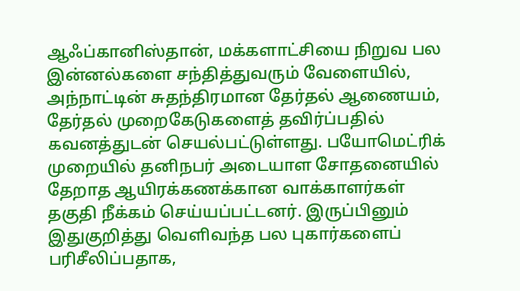ஆஃப்கானிஸ்தான், மக்களாட்சியை நிறுவ பல இன்னல்களை சந்தித்துவரும் வேளையில், அந்நாட்டின் சுதந்திரமான தேர்தல் ஆணையம், தேர்தல் முறைகேடுகளைத் தவிர்ப்பதில் கவனத்துடன் செயல்பட்டுள்ளது. பயோமெட்ரிக் முறையில் தனிநபர் அடையாள சோதனையில் தேறாத ஆயிரக்கணக்கான வாக்காளர்கள் தகுதி நீக்கம் செய்யப்பட்டனர். இருப்பினும் இதுகுறித்து வெளிவந்த பல புகார்களைப் பரிசீலிப்பதாக,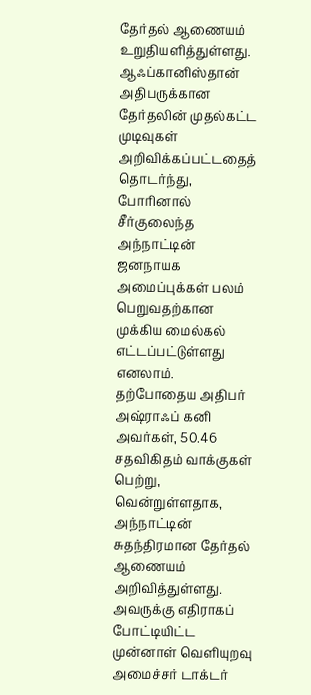தேர்தல் ஆணையம் உறுதியளித்துள்ளது.
ஆஃப்கானிஸ்தான் அதிபருக்கான தேர்தலின் முதல்கட்ட முடிவுகள் அறிவிக்கப்பட்டதைத் தொடர்ந்து, போரினால் சீர்குலைந்த அந்நாட்டின் ஜனநாயக அமைப்புக்கள் பலம் பெறுவதற்கான முக்கிய மைல்கல் எட்டப்பட்டுள்ளது எனலாம். தற்போதைய அதிபர் அஷ்ராஃப் கனி அவர்கள், 50.46 சதவிகிதம் வாக்குகள் பெற்று, வென்றுள்ளதாக, அந்நாட்டின் சுதந்திரமான தேர்தல் ஆணையம் அறிவித்துள்ளது. அவருக்கு எதிராகப் போட்டியிட்ட முன்னாள் வெளியுறவு அமைச்சர் டாக்டர்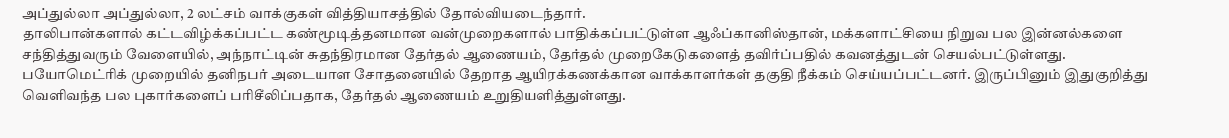அப்துல்லா அப்துல்லா, 2 லட்சம் வாக்குகள் வித்தியாசத்தில் தோல்வியடைந்தார்.
தாலிபான்களால் கட்டவிழ்க்கப்பட்ட கண்மூடித்தனமான வன்முறைகளால் பாதிக்கப்பட்டுள்ள ஆஃப்கானிஸ்தான், மக்களாட்சியை நிறுவ பல இன்னல்களை சந்தித்துவரும் வேளையில், அந்நாட்டின் சுதந்திரமான தேர்தல் ஆணையம், தேர்தல் முறைகேடுகளைத் தவிர்ப்பதில் கவனத்துடன் செயல்பட்டுள்ளது. பயோமெட்ரிக் முறையில் தனிநபர் அடையாள சோதனையில் தேறாத ஆயிரக்கணக்கான வாக்காளர்கள் தகுதி நீக்கம் செய்யப்பட்டனர். இருப்பினும் இதுகுறித்து வெளிவந்த பல புகார்களைப் பரிசீலிப்பதாக, தேர்தல் ஆணையம் உறுதியளித்துள்ளது.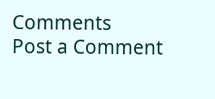Comments
Post a Comment